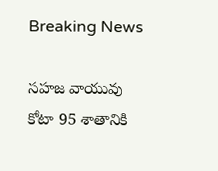Breaking News

సహజ వాయువు కోటా 95 శాతానికి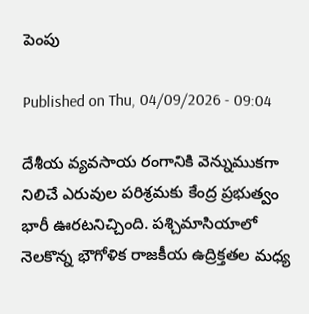పెంపు

Published on Thu, 04/09/2026 - 09:04

దేశీయ వ్యవసాయ రంగానికి వెన్నుముకగా నిలిచే ఎరువుల పరిశ్రమకు కేంద్ర ప్రభుత్వం భారీ ఊరటనిచ్చింది. పశ్చిమాసియాలో నెలకొన్న భౌగోళిక రాజకీయ ఉద్రిక్తతల మధ్య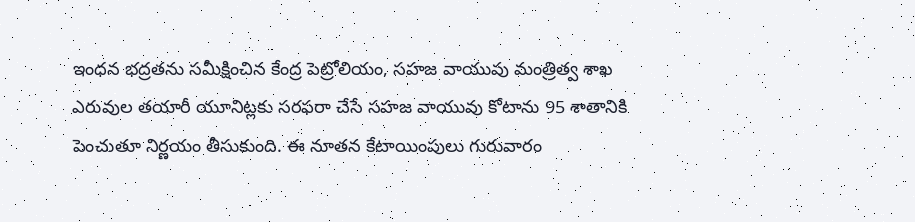ఇంధన భద్రతను సమీక్షించిన కేంద్ర పెట్రోలియం, సహజ వాయువు మంత్రిత్వ శాఖ ఎరువుల తయారీ యూనిట్లకు సరఫరా చేసే సహజ వాయువు కోటాను 95 శాతానికి పెంచుతూ నిర్ణయం తీసుకుంది. ఈ నూతన కేటాయింపులు గురువారం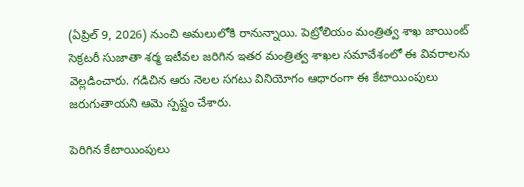(ఏప్రిల్ 9, 2026) నుంచి అమలులోకి రానున్నాయి. పెట్రోలియం మంత్రిత్వ శాఖ జాయింట్ సెక్రటరీ సుజాతా శర్మ ఇటీవల జరిగిన ఇతర మంత్రిత్వ శాఖల సమావేశంలో ఈ వివరాలను వెల్లడించారు. గడిచిన ఆరు నెలల సగటు వినియోగం ఆధారంగా ఈ కేటాయింపులు జరుగుతాయని ఆమె స్పష్టం చేశారు.

పెరిగిన కేటాయింపులు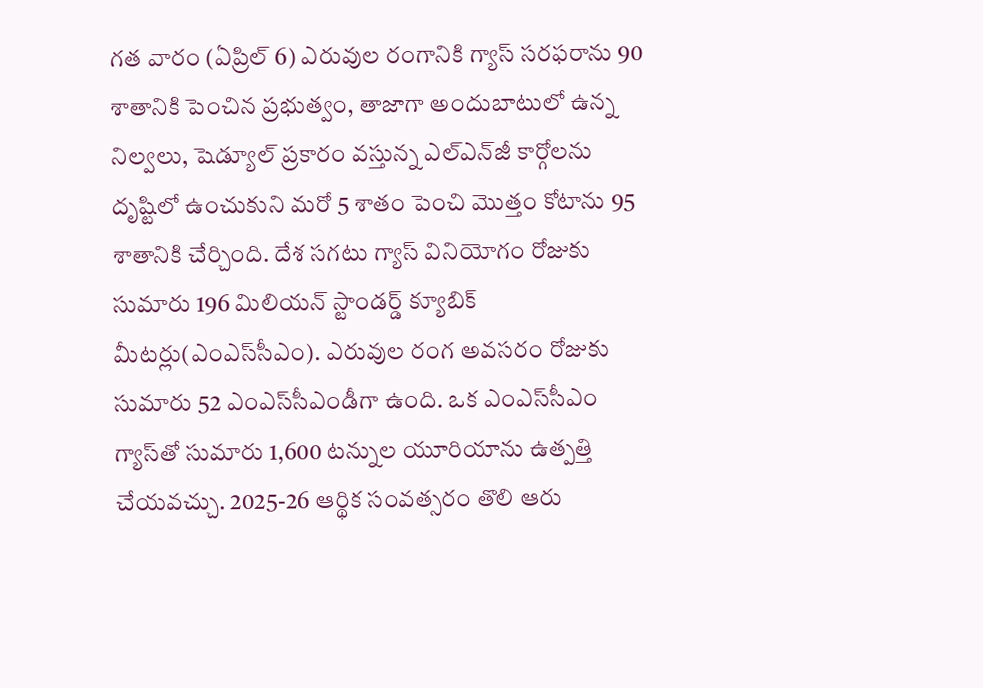గత వారం (ఏప్రిల్ 6) ఎరువుల రంగానికి గ్యాస్ సరఫరాను 90 శాతానికి పెంచిన ప్రభుత్వం, తాజాగా అందుబాటులో ఉన్న నిల్వలు, షెడ్యూల్ ప్రకారం వస్తున్న ఎల్‌ఎన్‌జీ కార్గోలను దృష్టిలో ఉంచుకుని మరో 5 శాతం పెంచి మొత్తం కోటాను 95 శాతానికి చేర్చింది. దేశ సగటు గ్యాస్ వినియోగం రోజుకు సుమారు 196 మిలియన్ స్టాండర్డ్ క్యూబిక్ మీటర్లు(ఎంఎస్‌సీఎం). ఎరువుల రంగ అవసరం రోజుకు సుమారు 52 ఎంఎస్‌సీఎండీగా ఉంది. ఒక ఎంఎస్‌సీఎం గ్యాస్‌తో సుమారు 1,600 టన్నుల యూరియాను ఉత్పత్తి చేయవచ్చు. 2025-26 ఆర్థిక సంవత్సరం తొలి ఆరు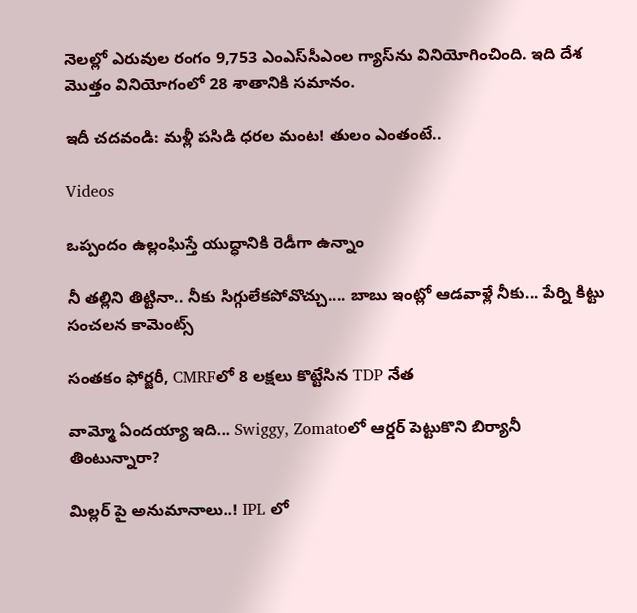నెలల్లో ఎరువుల రంగం 9,753 ఎంఎస్‌సీఎంల గ్యాస్‌ను వినియోగించింది. ఇది దేశ మొత్తం వినియోగంలో 28 శాతానికి సమానం.

ఇదీ చదవండి: మళ్లీ పసిడి ధరల మంట! తులం ఎంతంటే..

Videos

ఒప్పందం ఉల్లంఘిస్తే యుద్ధానికి రెడీగా ఉన్నాం

నీ తల్లిని తిట్టినా.. నీకు సిగ్గులేకపోవొచ్చు.... బాబు ఇంట్లో ఆడవాళ్లే నీకు... పేర్ని కిట్టు సంచలన కామెంట్స్

సంతకం ఫోర్జరీ, CMRFలో 8 లక్షలు కొట్టేసిన TDP నేత

వామ్మో ఏందయ్యా ఇది... Swiggy, Zomatoలో ఆర్డర్ పెట్టుకొని బిర్యానీ తింటున్నారా?

మిల్లర్ పై అనుమానాలు..! IPL లో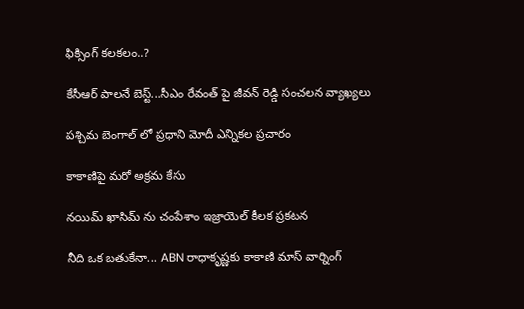ఫిక్సింగ్ కలకలం..?

కేసీఆర్ పాలనే బెస్ట్...సీఎం రేవంత్ పై జీవన్ రెడ్డి సంచలన వ్యాఖ్యలు

పశ్చిమ బెంగాల్ లో ప్రధాని మోదీ ఎన్నికల ప్రచారం

కాకాణిపై మరో అక్రమ కేసు

నయిమ్ ఖాసిమ్ ను చంపేశాం ఇజ్రాయెల్ కీలక ప్రకటన

నీది ఒక బతుకేనా... ABN రాధాకృష్ణకు కాకాణి మాస్ వార్నింగ్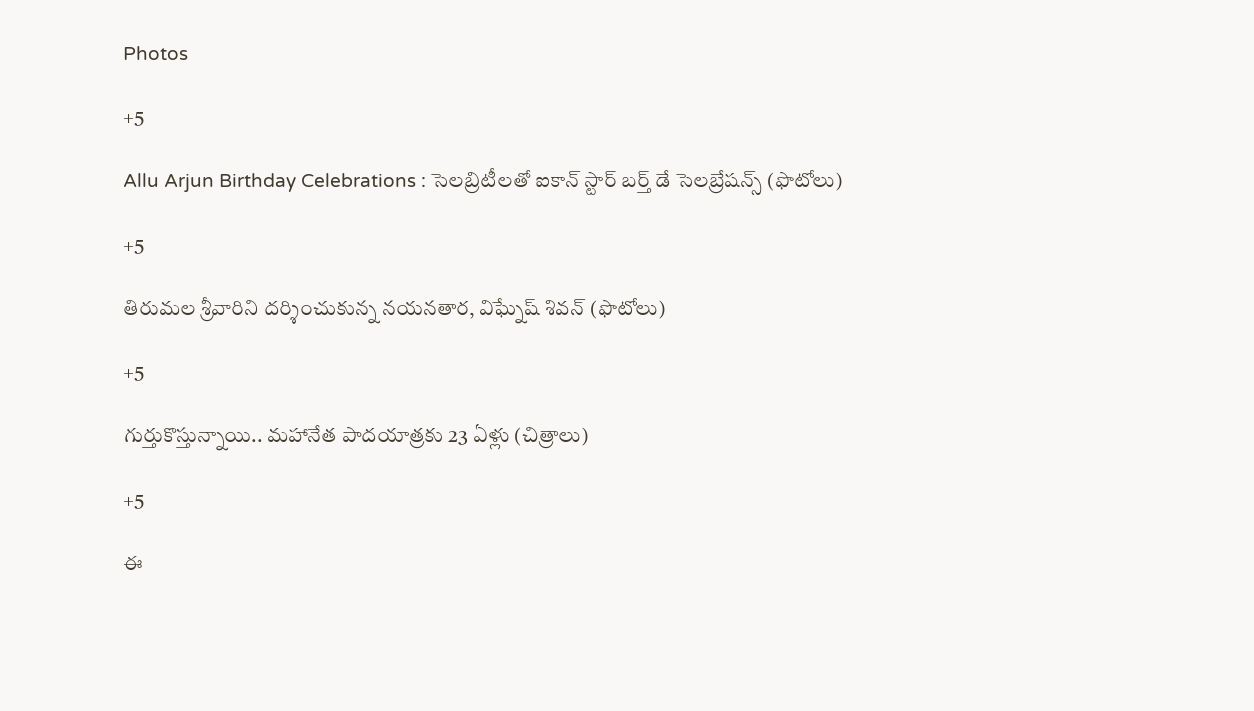Photos

+5

Allu Arjun Birthday Celebrations : సెలబ్రిటీలతో ఐకాన్ స్టార్ బర్త్‌ డే సెలబ్రేషన్స్ (ఫొటోలు)

+5

తిరుమల శ్రీవారిని దర్శించుకున్న నయనతార, విఘ్నేష్ శివన్ (ఫొటోలు)

+5

గుర్తుకొస్తున్నాయి.. మహానేత పాదయాత్రకు 23 ఏళ్లు (చిత్రాలు)

+5

ఈ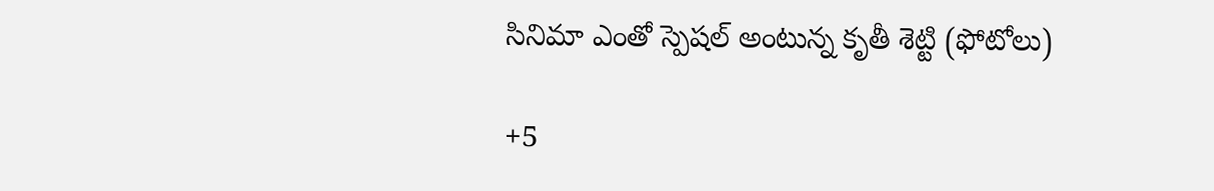సినిమా ఎంతో స్పెషల్‌ అంటున్న కృతీ శెట్టి (ఫోటోలు)

+5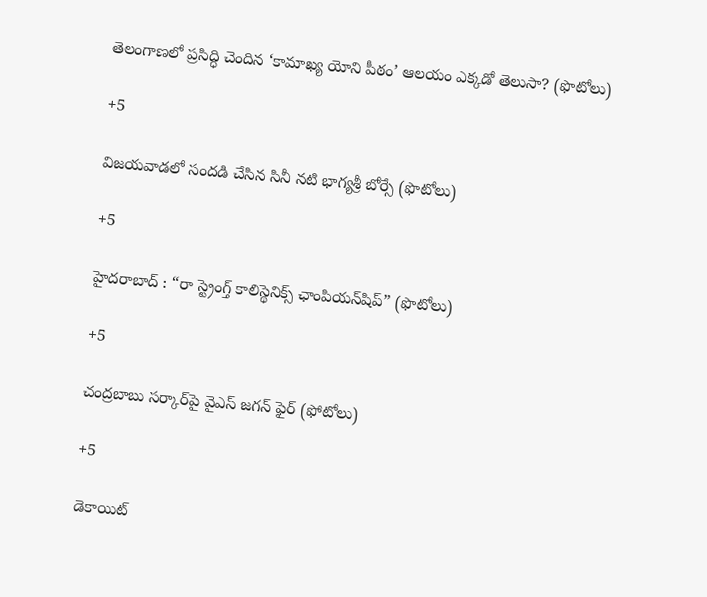తెలంగాణలో ప్రసిద్ధి చెందిన ‘కామాఖ్య యోని పీఠం’ ఆలయం ఎక్కడో తెలుసా? (ఫొటోలు)

+5

విజయవాడలో సందడి చేసిన సినీ నటి భాగ్యశ్రీ బోర్సే (ఫొటోలు)

+5

హైదరాబాద్ : “రా స్ట్రెంగ్త్ కాలిస్థెనిక్స్ ఛాంపియన్‌షిప్” (ఫొటోలు)

+5

చంద్రబాబు సర్కార్‌పై వైఎస్‌ జగన్‌ ఫైర్‌ (ఫోటోలు)

+5

డెకాయిట్‌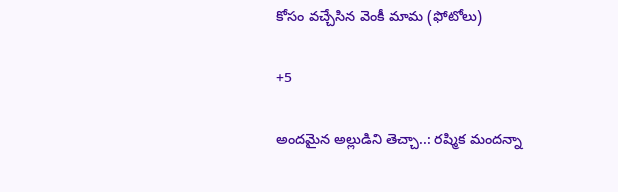కోసం వచ్చేసిన వెంకీ మామ (ఫోటోలు)

+5

అందమైన అల్లుడిని తెచ్చా..: రష్మిక మందన్నా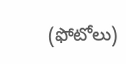(ఫోటోలు)